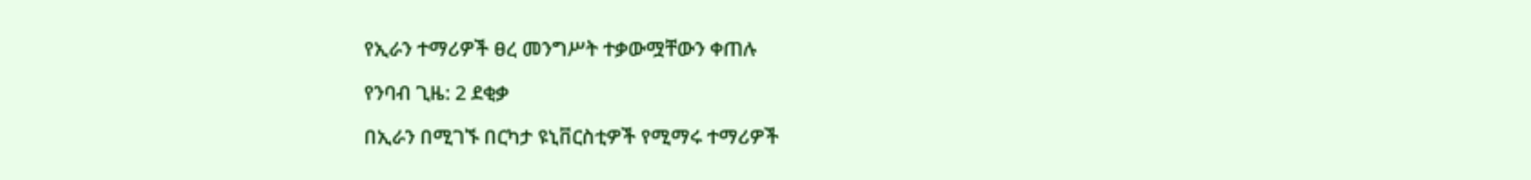የኢራን ተማሪዎች ፀረ መንግሥት ተቃውሟቸውን ቀጠሉ

የንባብ ጊዜ: 2 ደቂቃ

በኢራን በሚገኙ በርካታ ዩኒቨርስቲዎች የሚማሩ ተማሪዎች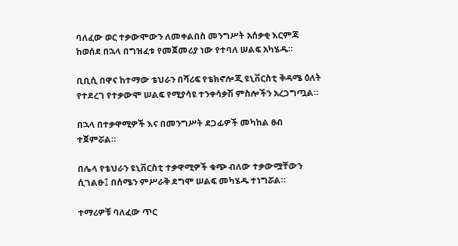ባለፈው ወር ተቃውሞውን ለመቀልበስ መንግሥት አሰቃቂ እርምጃ ከወሰደ በኋላ በግዝፈቱ የመጀመሪያ ነው የተባለ ሠልፍ አካሄዱ።

ቢቢሲ በዋና ከተማው ቴህራን በሻሪፍ የቴክኖሎጂ ዩኒቨርስቲ ቅዳሜ ዕለት የተደረገ የተቃውሞ ሠልፍ የሚያሳዩ ተንቀሳቃሽ ምስሎችን አረጋግጧል።

በኋላ በተቃዋሚዎች እና በመንግሥት ደጋፊዎች መካከል ፀብ ተጀምሯል።

በሌላ የቴህራን ዩኒቨርስቲ ተቃዋሚዎች ቁጭ ብለው ተቃውሟቸውን ሲገልፁ፤ በሰሜን ምሥራቅ ደግሞ ሠልፍ መካሄዱ ተነግሯል።

ተማሪዎቹ ባለፈው ጥር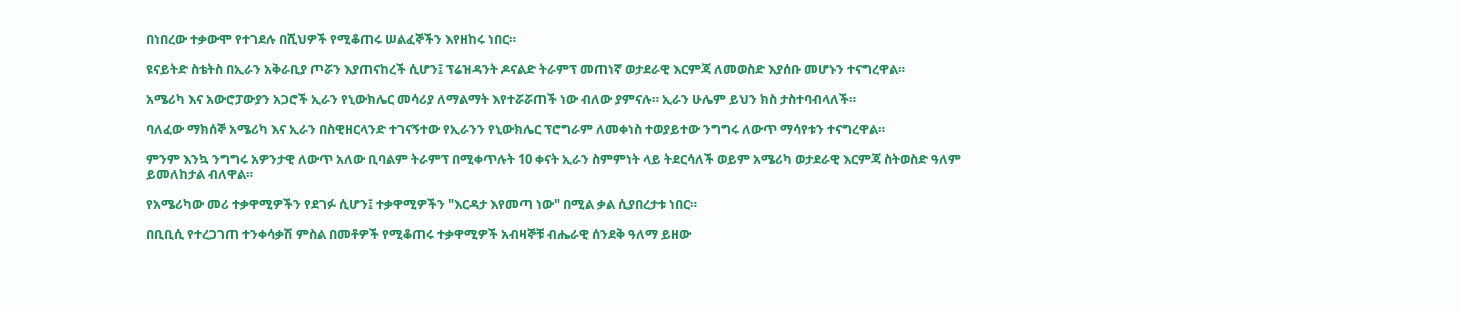በነበረው ተቃውሞ የተገደሉ በሺህዎች የሚቆጠሩ ሠልፈኞችን እየዘከሩ ነበር።

ዩናይትድ ስቴትስ በኢራን አቅራቢያ ጦሯን እያጠናከረች ሲሆን፤ ፕሬዝዳንት ዶናልድ ትራምፕ መጠነኛ ወታደራዊ እርምጃ ለመወስድ እያሰቡ መሆኑን ተናግረዋል።

አሜሪካ እና አውሮፓውያን አጋሮች ኢራን የኒውክሌር መሳሪያ ለማልማት እየተሯሯጠች ነው ብለው ያምናሉ። ኢራን ሁሌም ይህን ክስ ታስተባብላለች።

ባለፈው ማክሰኞ አሜሪካ እና ኢራን በስዊዘርላንድ ተገናኝተው የኢራንን የኒውክሌር ፕሮግራም ለመቀነስ ተወያይተው ንግግሩ ለውጥ ማሳየቱን ተናግረዋል።

ምንም እንኳ ንግግሩ አዎንታዊ ለውጥ አለው ቢባልም ትራምፕ በሚቀጥሉት 10 ቀናት ኢራን ስምምነት ላይ ትደርሳለች ወይም አሜሪካ ወታደራዊ እርምጃ ስትወስድ ዓለም ይመለከታል ብለዋል።

የአሜሪካው መሪ ተቃዋሚዎችን የደገፉ ሲሆን፤ ተቃዋሚዎችን "እርዳታ እየመጣ ነው" በሚል ቃል ሲያበረታቱ ነበር።

በቢቢሲ የተረጋገጠ ተንቀሳቃሽ ምስል በመቶዎች የሚቆጠሩ ተቃዋሚዎች አብዛኞቹ ብሔራዊ ሰንደቅ ዓለማ ይዘው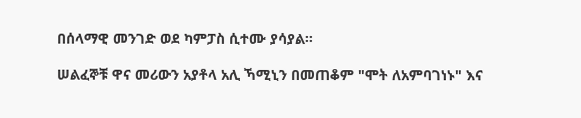በሰላማዊ መንገድ ወደ ካምፓስ ሲተሙ ያሳያል።

ሠልፈኞቹ ዋና መሪውን አያቶላ አሊ ኻሚኒን በመጠቆም "ሞት ለአምባገነኑ" እና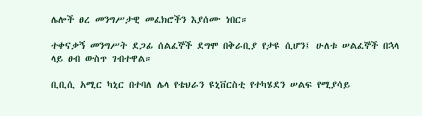ሌሎች ፀረ መንግሥታዊ መፈክሮችን እያሰሙ ነበር።

ተቀናቃኝ መንግሥት ደጋፊ ሰልፈኞች ደግሞ በቅራቢያ የታዩ ሲሆን፤ ሁለቱ ሠልፈኞች በኋላ ላይ ፀብ ውስጥ ገብተዋል።

ቢቢሲ አሚር ካኒር በተባለ ሌላ የቴህራን ዩኒቨርስቲ የተካሄደን ሠልፍ የሚያሳይ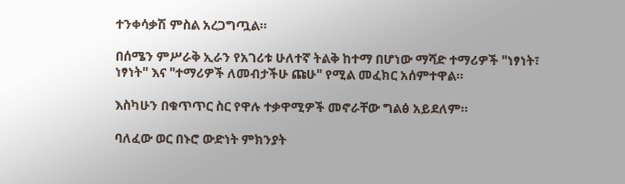ተንቀሳቃሽ ምስል አረጋግጧል።

በሰሜን ምሥራቅ ኢራን የአገሪቱ ሁለተኛ ትልቅ ከተማ በሆነው ማሻድ ተማሪዎች "ነፃነት፣ ነፃነት" እና "ተማሪዎች ለመብታችሁ ጩሁ" የሚል መፈክር አሰምተዋል።

እስካሁን በቁጥጥር ስር የዋሉ ተቃዋሚዎች መኖራቸው ግልፅ አይደለም።

ባለፈው ወር በኑሮ ውድነት ምክንያት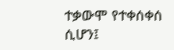ተቃውሞ የተቀሰቀሰ ሲሆን፤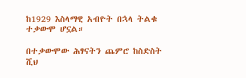ከ1929 እስላማዊ አብዮት በኋላ ትልቁ ተቃውሞ ሆኗል።

በተቃውሞው ሕፃናትን ጨምሮ ከስድስት ሺህ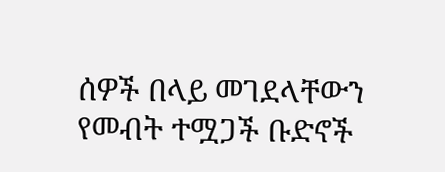ሰዎች በላይ መገደላቸውን የመብት ተሟጋች ቡድኖች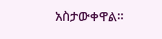አስታውቀዋል።